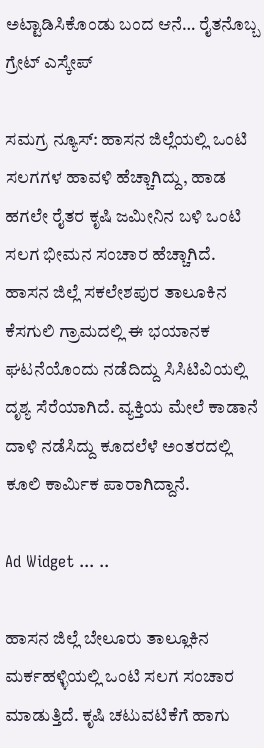ಅಟ್ಟಾಡಿಸಿಕೊಂಡು ಬಂದ ಆನೆ… ರೈತನೊಬ್ಬ ಗ್ರೇಟ್ ಎಸ್ಕೇಪ್

ಸಮಗ್ರ ನ್ಯೂಸ್: ಹಾಸನ ಜಿಲ್ಲೆಯಲ್ಲಿ ಒಂಟಿ ಸಲಗಗಳ ಹಾವಳಿ ಹೆಚ್ಚಾಗಿದ್ದು, ಹಾಡ ಹಗಲೇ ರೈತರ ಕೃಷಿ ಜಮೀನಿನ ಬಳಿ ಒಂಟಿ ಸಲಗ ಭೀಮನ ಸಂಚಾರ ಹೆಚ್ಚಾಗಿದೆ. ಹಾಸನ ಜಿಲ್ಲೆ ಸಕಲೇಶಪುರ ತಾಲೂಕಿನ ಕೆಸಗುಲಿ ಗ್ರಾಮದಲ್ಲಿ ಈ ಭಯಾನಕ ಘಟನೆಯೊಂದು ನಡೆದಿದ್ದು ಸಿಸಿಟಿವಿಯಲ್ಲಿ ದೃಶ್ಯ ಸೆರೆಯಾಗಿದೆ. ವ್ಯಕ್ತಿಯ ಮೇಲೆ ಕಾಡಾನೆ ದಾಳಿ ನಡೆಸಿದ್ದು ಕೂದಲೆಳೆ ಅಂತರದಲ್ಲಿ ಕೂಲಿ ಕಾರ್ಮಿಕ ಪಾರಾಗಿದ್ದಾನೆ.

Ad Widget ... ..

ಹಾಸನ ಜಿಲ್ಲೆ ಬೇಲೂರು ತಾಲ್ಲೂಕಿನ ಮರ್ಕಹಳ್ಳಿಯಲ್ಲಿ ಒಂಟಿ ಸಲಗ ಸಂಚಾರ ಮಾಡುತ್ತಿದೆ. ಕೃಷಿ ಚಟುವಟಿಕೆಗೆ ಹಾಗು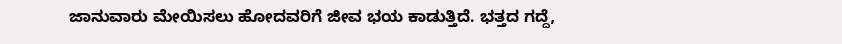ಜಾನುವಾರು ಮೇಯಿಸಲು ಹೋದವರಿಗೆ ಜೀವ ಭಯ ಕಾಡುತ್ತಿದೆ. ಭತ್ತದ ಗದ್ದೆ,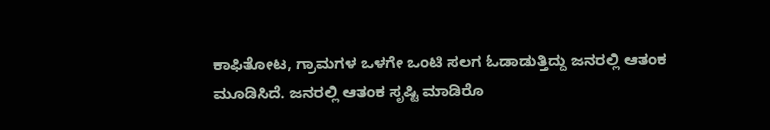ಕಾಫಿತೋಟ, ಗ್ರಾಮಗಳ ಒಳಗೇ ಒಂಟಿ ಸಲಗ ಓಡಾಡುತ್ತಿದ್ದು ಜನರಲ್ಲಿ ಆತಂಕ ಮೂಡಿಸಿದೆ. ಜನರಲ್ಲಿ ಆತಂಕ ಸೃಷ್ಟಿ ಮಾಡಿರೊ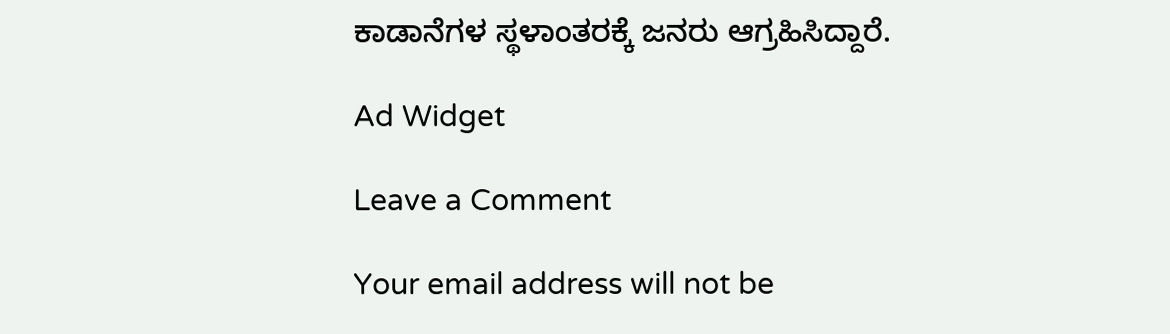ಕಾಡಾನೆಗಳ ಸ್ಥಳಾಂತರಕ್ಕೆ ಜನರು ಆಗ್ರಹಿಸಿದ್ದಾರೆ.

Ad Widget

Leave a Comment

Your email address will not be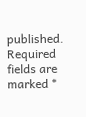published. Required fields are marked *